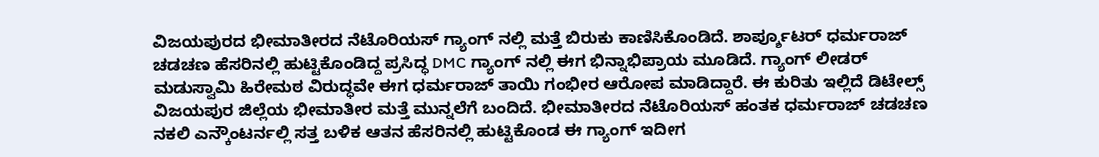ವಿಜಯಪುರದ ಭೀಮಾತೀರದ ನೆಟೊರಿಯಸ್ ಗ್ಯಾಂಗ್ ನಲ್ಲಿ ಮತ್ತೆ ಬಿರುಕು ಕಾಣಿಸಿಕೊಂಡಿದೆ. ಶಾರ್ಪ್ಶೂಟರ್ ಧರ್ಮರಾಜ್ ಚಡಚಣ ಹೆಸರಿನಲ್ಲಿ ಹುಟ್ಟಿಕೊಂಡಿದ್ದ ಪ್ರಸಿದ್ಧ DMC ಗ್ಯಾಂಗ್ ನಲ್ಲಿ ಈಗ ಭಿನ್ನಾಭಿಪ್ರಾಯ ಮೂಡಿದೆ. ಗ್ಯಾಂಗ್ ಲೀಡರ್ ಮಡುಸ್ವಾಮಿ ಹಿರೇಮಠ ವಿರುದ್ಧವೇ ಈಗ ಧರ್ಮರಾಜ್ ತಾಯಿ ಗಂಭೀರ ಆರೋಪ ಮಾಡಿದ್ದಾರೆ. ಈ ಕುರಿತು ಇಲ್ಲಿದೆ ಡಿಟೇಲ್ಸ್
ವಿಜಯಪುರ ಜಿಲ್ಲೆಯ ಭೀಮಾತೀರ ಮತ್ತೆ ಮುನ್ನಲೆಗೆ ಬಂದಿದೆ. ಭೀಮಾತೀರದ ನೆಟೊರಿಯಸ್ ಹಂತಕ ಧರ್ಮರಾಜ್ ಚಡಚಣ ನಕಲಿ ಎನ್ಕೌಂಟರ್ನಲ್ಲಿ ಸತ್ತ ಬಳಿಕ ಆತನ ಹೆಸರಿನಲ್ಲಿ ಹುಟ್ಟಿಕೊಂಡ ಈ ಗ್ಯಾಂಗ್ ಇದೀಗ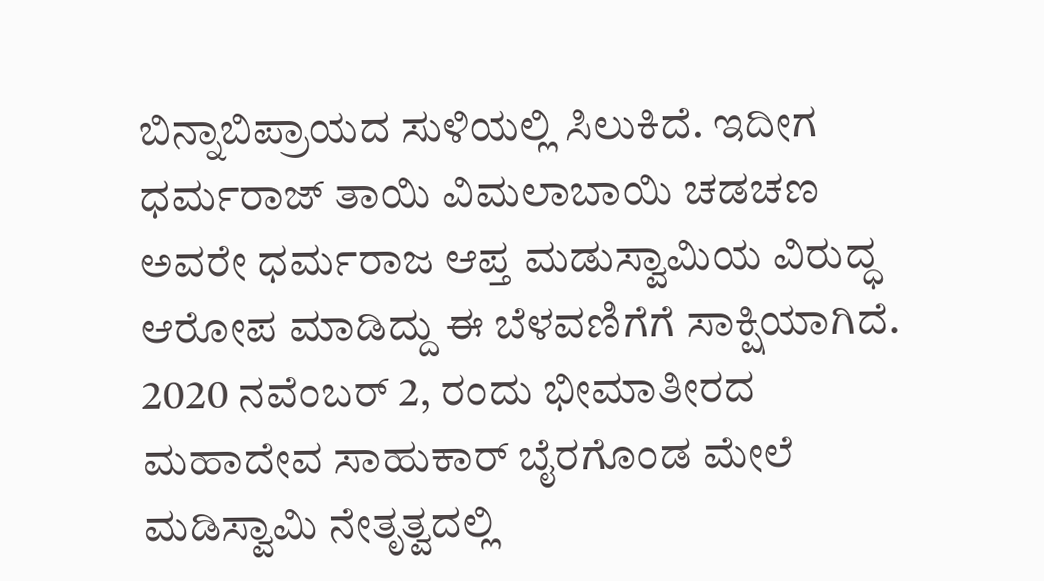ಬಿನ್ನಾಬಿಪ್ರಾಯದ ಸುಳಿಯಲ್ಲಿ ಸಿಲುಕಿದೆ. ಇದೀಗ ಧರ್ಮರಾಜ್ ತಾಯಿ ವಿಮಲಾಬಾಯಿ ಚಡಚಣ ಅವರೇ ಧರ್ಮರಾಜ ಆಪ್ತ ಮಡುಸ್ವಾಮಿಯ ವಿರುದ್ಧ ಆರೋಪ ಮಾಡಿದ್ದು ಈ ಬೆಳವಣಿಗೆಗೆ ಸಾಕ್ಷಿಯಾಗಿದೆ. 2020 ನವೆಂಬರ್ 2, ರಂದು ಭೀಮಾತೀರದ ಮಹಾದೇವ ಸಾಹುಕಾರ್ ಬೈರಗೊಂಡ ಮೇಲೆ ಮಡಿಸ್ವಾಮಿ ನೇತೃತ್ವದಲ್ಲಿ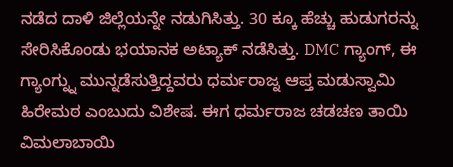ನಡೆದ ದಾಳಿ ಜಿಲ್ಲೆಯನ್ನೇ ನಡುಗಿಸಿತ್ತು. 30 ಕ್ಕೂ ಹೆಚ್ಚು ಹುಡುಗರನ್ನು ಸೇರಿಸಿಕೊಂಡು ಭಯಾನಕ ಅಟ್ಯಾಕ್ ನಡೆಸಿತ್ತು. DMC ಗ್ಯಾಂಗ್, ಈ ಗ್ಯಾಂಗ್ನ್ನು ಮುನ್ನಡೆಸುತ್ತಿದ್ದವರು ಧರ್ಮರಾಜ್ನ ಆಪ್ತ ಮಡುಸ್ವಾಮಿ ಹಿರೇಮಠ ಎಂಬುದು ವಿಶೇಷ. ಈಗ ಧರ್ಮರಾಜ ಚಡಚಣ ತಾಯಿ ವಿಮಲಾಬಾಯಿ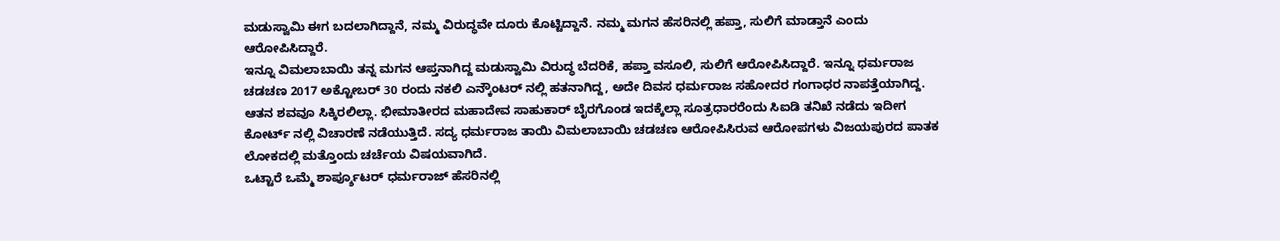ಮಡುಸ್ವಾಮಿ ಈಗ ಬದಲಾಗಿದ್ದಾನೆ, ನಮ್ಮ ವಿರುದ್ಧವೇ ದೂರು ಕೊಟ್ಟಿದ್ದಾನೆ. ನಮ್ಮ ಮಗನ ಹೆಸರಿನಲ್ಲಿ ಹಪ್ತಾ, ಸುಲಿಗೆ ಮಾಡ್ತಾನೆ ಎಂದು ಆರೋಪಿಸಿದ್ದಾರೆ.
ಇನ್ನೂ ವಿಮಲಾಬಾಯಿ ತನ್ನ ಮಗನ ಆಪ್ತನಾಗಿದ್ದ ಮಡುಸ್ವಾಮಿ ವಿರುದ್ಧ ಬೆದರಿಕೆ, ಹಪ್ತಾ ವಸೂಲಿ, ಸುಲಿಗೆ ಆರೋಪಿಸಿದ್ದಾರೆ. ಇನ್ನೂ ಧರ್ಮರಾಜ ಚಡಚಣ 2017 ಅಕ್ಟೋಬರ್ 30 ರಂದು ನಕಲಿ ಎನ್ಕೌಂಟರ್ ನಲ್ಲಿ ಹತನಾಗಿದ್ದ, ಅದೇ ದಿವಸ ಧರ್ಮರಾಜ ಸಹೋದರ ಗಂಗಾಧರ ನಾಪತ್ತೆಯಾಗಿದ್ದ. ಆತನ ಶವವೂ ಸಿಕ್ಕಿರಲಿಲ್ಲಾ. ಭೀಮಾತೀರದ ಮಹಾದೇವ ಸಾಹುಕಾರ್ ಬೈರಗೊಂಡ ಇದಕ್ಕೆಲ್ಲಾ ಸೂತ್ರಧಾರರೆಂದು ಸಿಐಡಿ ತನಿಖೆ ನಡೆದು ಇದೀಗ ಕೋರ್ಟ್ ನಲ್ಲಿ ವಿಚಾರಣೆ ನಡೆಯುತ್ತಿದೆ. ಸದ್ಯ ಧರ್ಮರಾಜ ತಾಯಿ ವಿಮಲಾಬಾಯಿ ಚಡಚಣ ಆರೋಪಿಸಿರುವ ಆರೋಪಗಳು ವಿಜಯಪುರದ ಪಾತಕ ಲೋಕದಲ್ಲಿ ಮತ್ತೊಂದು ಚರ್ಚೆಯ ವಿಷಯವಾಗಿದೆ.
ಒಟ್ಟಾರೆ ಒಮ್ಮೆ ಶಾರ್ಪ್ಶೂಟರ್ ಧರ್ಮರಾಜ್ ಹೆಸರಿನಲ್ಲಿ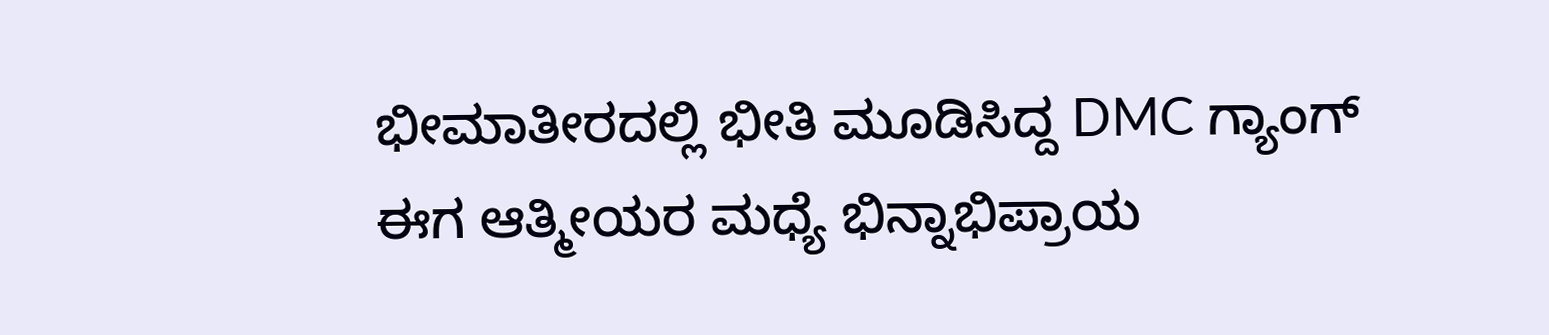ಭೀಮಾತೀರದಲ್ಲಿ ಭೀತಿ ಮೂಡಿಸಿದ್ದ DMC ಗ್ಯಾಂಗ್ ಈಗ ಆತ್ಮೀಯರ ಮಧ್ಯೆ ಭಿನ್ನಾಭಿಪ್ರಾಯ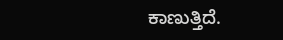ಕಾಣುತ್ತಿದೆ.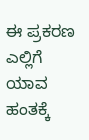ಈ ಪ್ರಕರಣ ಎಲ್ಲಿಗೆ ಯಾವ ಹಂತಕ್ಕೆ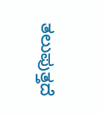ತಲುಪುತ್ತದೆ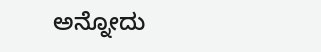ಅನ್ನೋದು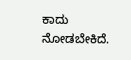ಕಾದು ನೋಡಬೇಕಿದೆ.